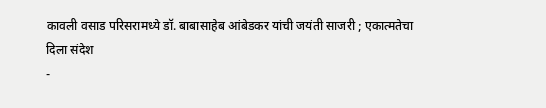कावली वसाड परिसरामध्ये डॉ. बाबासाहेब आंबेडकर यांची जयंती साजरी ; एकात्मतेचा दिला संदेश
-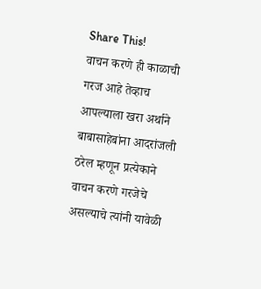Share This!
वाचन करणे ही काळाची गरज आहे तेव्हाच आपल्याला खरा अर्थाने बाबासाहेबांना आदरांजली ठरेल म्हणून प्रत्येकाने वाचन करणे गरजेचे असल्याचे त्यांनी यावेळी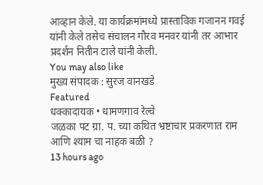आव्हान केले. या कार्यक्रमांमध्ये प्रास्ताविक गजानन गवई यांनी केले तसेच संचालन गौरव मनवर यांनी तर आभार प्रदर्शन नितीन टाले यांनी केली.
You may also like
मुख्य संपादक : सुरज वानखडे
Featured
धक्कादायक • धामणगाव रेल्वे
जळका पट ग्रा. प. च्या कथित भ्रष्टाचार प्रकरणात राम आणि श्याम चा नाहक बळी ?
13 hours ago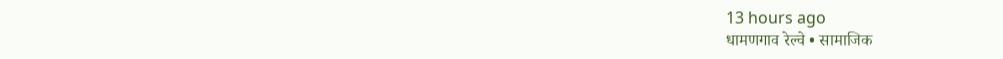13 hours ago
धामणगाव रेल्वे • सामाजिक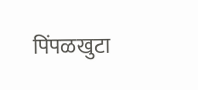पिंपळखुटा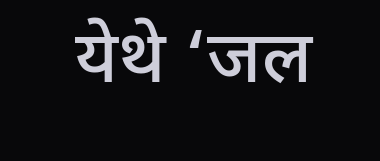येथे ‘जल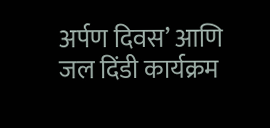अर्पण दिवस’ आणि जल दिंडी कार्यक्रम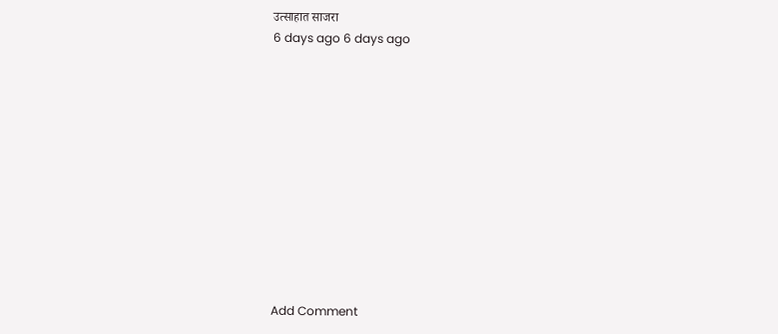उत्साहात साजरा
6 days ago 6 days ago












Add Comment